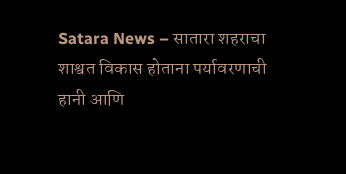Satara News – सातारा शहराचा शाश्वत विकास होताना पर्यावरणाची हानी आणि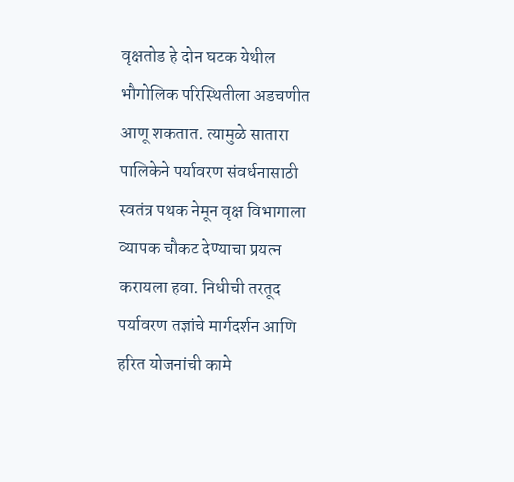वृक्षतोड हे दोन घटक येथील भौगोलिक परिस्थितीला अडचणीत आणू शकतात. त्यामुळे सातारा पालिकेने पर्यावरण संवर्धनासाठी स्वतंत्र पथक नेमून वृक्ष विभागाला व्यापक चौकट देण्याचा प्रयत्न करायला हवा. निधीची तरतूद पर्यावरण तज्ञांचे मार्गदर्शन आणि हरित योजनांची कामे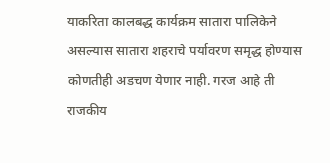याकरिता कालबद्ध कार्यक्रम सातारा पालिकेने असल्यास सातारा शहराचे पर्यावरण समृद्ध होण्यास कोणतीही अडचण येणार नाही. गरज आहे ती राजकीय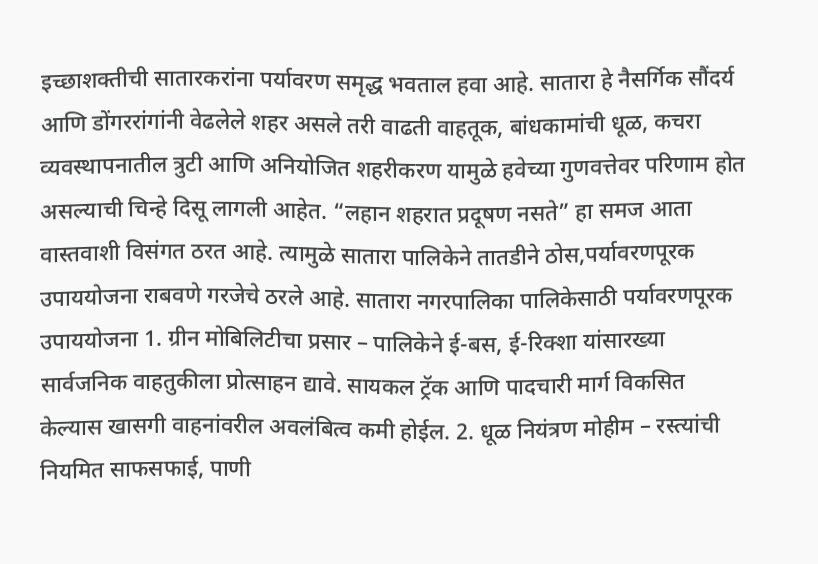इच्छाशक्तीची सातारकरांना पर्यावरण समृद्ध भवताल हवा आहे. सातारा हे नैसर्गिक सौंदर्य आणि डोंगररांगांनी वेढलेले शहर असले तरी वाढती वाहतूक, बांधकामांची धूळ, कचरा व्यवस्थापनातील त्रुटी आणि अनियोजित शहरीकरण यामुळे हवेच्या गुणवत्तेवर परिणाम होत असल्याची चिन्हे दिसू लागली आहेत. “लहान शहरात प्रदूषण नसते” हा समज आता वास्तवाशी विसंगत ठरत आहे. त्यामुळे सातारा पालिकेने तातडीने ठोस,पर्यावरणपूरक उपाययोजना राबवणे गरजेचे ठरले आहे. सातारा नगरपालिका पालिकेसाठी पर्यावरणपूरक उपाययोजना 1. ग्रीन मोबिलिटीचा प्रसार – पालिकेने ई-बस, ई-रिक्शा यांसारख्या सार्वजनिक वाहतुकीला प्रोत्साहन द्यावे. सायकल ट्रॅक आणि पादचारी मार्ग विकसित केल्यास खासगी वाहनांवरील अवलंबित्व कमी होईल. 2. धूळ नियंत्रण मोहीम – रस्त्यांची नियमित साफसफाई, पाणी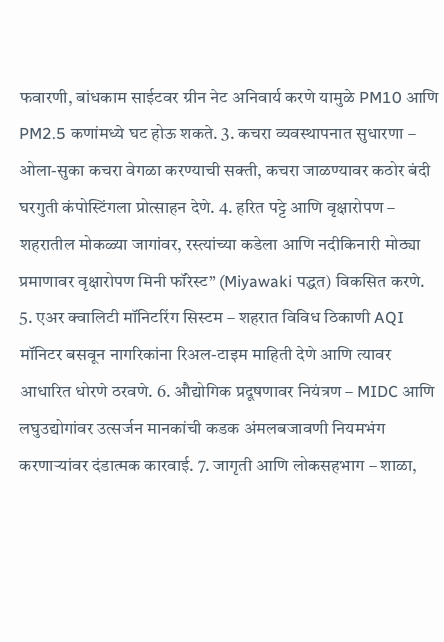फवारणी, बांधकाम साईटवर ग्रीन नेट अनिवार्य करणे यामुळे PM10 आणि PM2.5 कणांमध्ये घट होऊ शकते. 3. कचरा व्यवस्थापनात सुधारणा – ओला-सुका कचरा वेगळा करण्याची सक्ती, कचरा जाळण्यावर कठोर बंदी घरगुती कंपोस्टिंगला प्रोत्साहन देणे. 4. हरित पट्टे आणि वृक्षारोपण – शहरातील मोकळ्या जागांवर, रस्त्यांच्या कडेला आणि नदीकिनारी मोठ्या प्रमाणावर वृक्षारोपण मिनी फॉरेस्ट” (Miyawaki पद्धत) विकसित करणे. 5. एअर क्वालिटी मॉनिटरिंग सिस्टम – शहरात विविध ठिकाणी AQI मॉनिटर बसवून नागरिकांना रिअल-टाइम माहिती देणे आणि त्यावर आधारित धोरणे ठरवणे. 6. औद्योगिक प्रदूषणावर नियंत्रण – MIDC आणि लघुउद्योगांवर उत्सर्जन मानकांची कडक अंमलबजावणी नियमभंग करणाऱ्यांवर दंडात्मक कारवाई. 7. जागृती आणि लोकसहभाग – शाळा,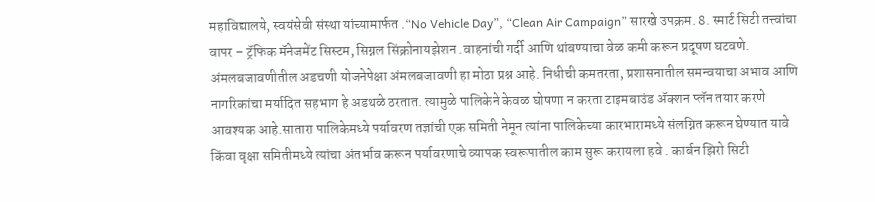महाविद्यालये, स्वयंसेवी संस्था यांच्यामार्फत .“No Vehicle Day”, “Clean Air Campaign” सारखे उपक्रम. 8. स्मार्ट सिटी तत्त्वांचा वापर – ट्रॅफिक मॅनेजमेंट सिस्टम, सिग्नल सिंक्रोनायझेशन .वाहनांची गर्दी आणि थांबण्याचा वेळ कमी करून प्रदूषण घटवणे. अंमलबजावणीतील अडचणी योजनेपेक्षा अंमलबजावणी हा मोठा प्रश्न आहे. निधीची कमतरता, प्रशासनातील समन्वयाचा अभाव आणि नागरिकांचा मर्यादित सहभाग हे अडथळे ठरतात. त्यामुळे पालिकेने केवळ घोषणा न करता टाइमबाउंड ॲक्शन प्लॅन तयार करणे आवश्यक आहे.सातारा पालिकेमध्ये पर्यावरण तज्ञांची एक समिती नेमून त्यांना पालिकेच्या कारभारामध्ये संलग्नित करून घेण्यात यावे किंवा वृक्षा समितीमध्ये त्यांचा अंतर्भाव करून पर्यावरणाचे व्यापक स्वरूपातील काम सुरू करायला हवे . कार्बन झिरो सिटी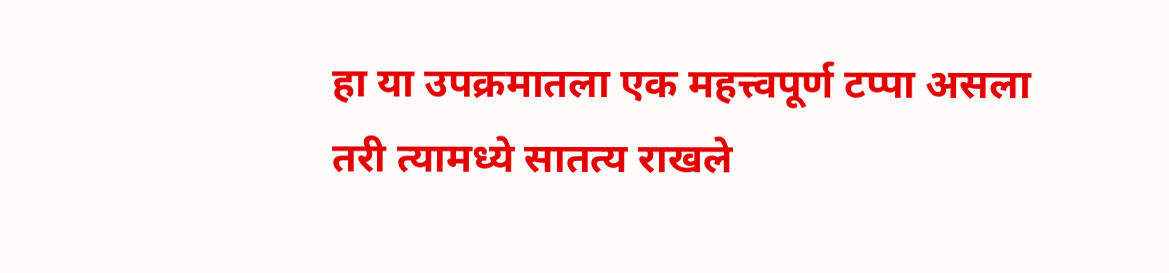हा या उपक्रमातला एक महत्त्वपूर्ण टप्पा असला तरी त्यामध्ये सातत्य राखले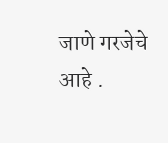जाणे गरजेचे आहे .